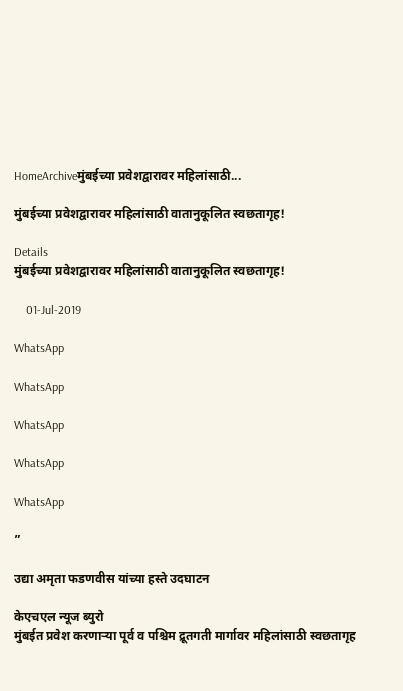HomeArchiveमुंबईच्या प्रवेशद्वारावर महिलांसाठी...

मुंबईच्या प्रवेशद्वारावर महिलांसाठी वातानुकूलित स्वछतागृह!

Details
मुंबईच्या प्रवेशद्वारावर महिलांसाठी वातानुकूलित स्वछतागृह!

    01-Jul-2019

WhatsApp

WhatsApp

WhatsApp

WhatsApp

WhatsApp

”

उद्या अमृता फडणवीस यांच्या हस्ते उदघाटन

केएचएल न्यूज ब्युरो
मुंबईत प्रवेश करणाऱ्या पूर्व व पश्चिम द्रूतगती मार्गावर महिलांसाठी स्वछतागृह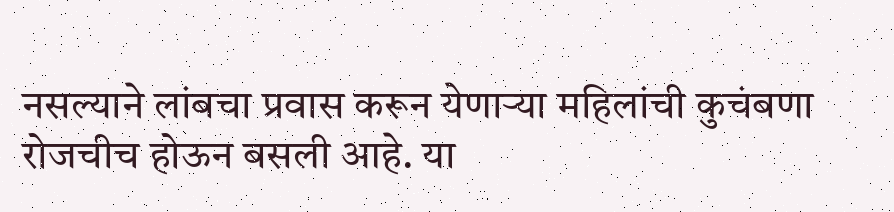नसल्याने लांबचा प्रवास करून येणाऱ्या महिलांची कुचंबणा रोजचीच होऊन बसली आहे. या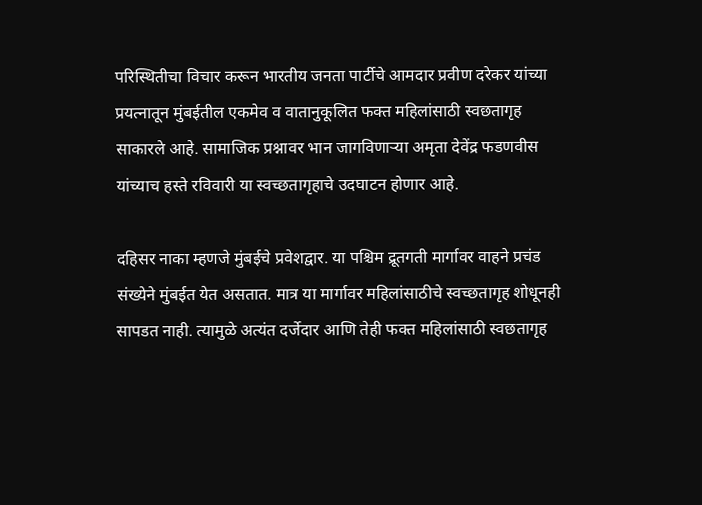परिस्थितीचा विचार करून भारतीय जनता पार्टीचे आमदार प्रवीण दरेकर यांच्या प्रयत्नातून मुंबईतील एकमेव व वातानुकूलित फक्त महिलांसाठी स्वछतागृह साकारले आहे. सामाजिक प्रश्नावर भान जागविणाऱ्या अमृता देवेंद्र फडणवीस यांच्याच हस्ते रविवारी या स्वच्छतागृहाचे उदघाटन होणार आहे.

दहिसर नाका म्हणजे मुंबईचे प्रवेशद्वार. या पश्चिम द्रूतगती मार्गावर वाहने प्रचंड संख्येने मुंबईत येत असतात. मात्र या मार्गावर महिलांसाठीचे स्वच्छतागृह शोधूनही सापडत नाही. त्यामुळे अत्यंत दर्जेदार आणि तेही फक्त महिलांसाठी स्वछतागृह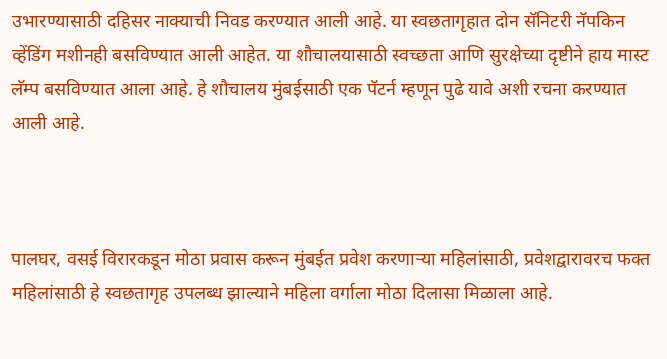उभारण्यासाठी दहिसर नाक्याची निवड करण्यात आली आहे. या स्वछतागृहात दोन सॅनिटरी नॅपकिन व्हेंडिंग मशीनही बसविण्यात आली आहेत. या शौचालयासाठी स्वच्छता आणि सुरक्षेच्या दृष्टीने हाय मास्ट लॅम्प बसविण्यात आला आहे. हे शौचालय मुंबईसाठी एक पॅटर्न म्हणून पुढे यावे अशी रचना करण्यात आली आहे.



पालघर, वसई विरारकडून मोठा प्रवास करून मुंबईत प्रवेश करणाऱ्या महिलांसाठी, प्रवेशद्वारावरच फक्त महिलांसाठी हे स्वछतागृह उपलब्ध झाल्याने महिला वर्गाला मोठा दिलासा मिळाला आहे.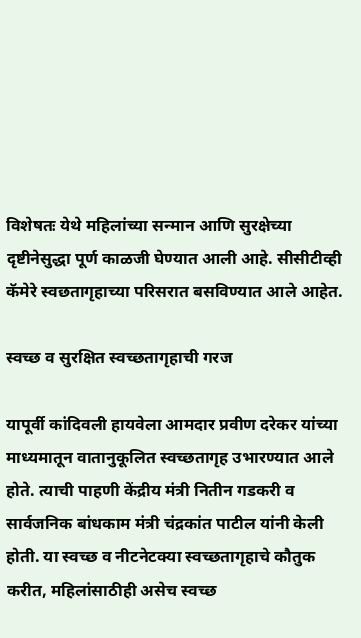विशेषतः येथे महिलांच्या सन्मान आणि सुरक्षेच्या दृष्टीनेसुद्धा पूर्ण काळजी घेण्यात आली आहे. सीसीटीव्ही कॅमेरे स्वछतागृहाच्या परिसरात बसविण्यात आले आहेत.

स्वच्छ व सुरक्षित स्वच्छतागृहाची गरज

यापूर्वी कांदिवली हायवेला आमदार प्रवीण दरेकर यांच्या माध्यमातून वातानुकूलित स्वच्छतागृह उभारण्यात आले होते. त्याची पाहणी केंद्रीय मंत्री नितीन गडकरी व सार्वजनिक बांधकाम मंत्री चंद्रकांत पाटील यांनी केली होती. या स्वच्छ व नीटनेटक्या स्वच्छतागृहाचे कौतुक करीत, महिलांसाठीही असेच स्वच्छ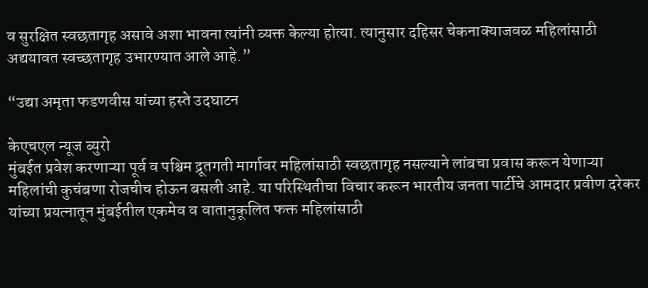व सुरक्षित स्वछतागृह असावे अशा भावना त्यांनी व्यक्त केल्या होत्या. त्यानुसार दहिसर चेकनाक्याजवळ महिलांसाठी अद्ययावत स्वच्छतागृह उभारण्यात आले आहे.”

“उद्या अमृता फडणवीस यांच्या हस्ते उदघाटन

केएचएल न्यूज ब्युरो
मुंबईत प्रवेश करणाऱ्या पूर्व व पश्चिम द्रूतगती मार्गावर महिलांसाठी स्वछतागृह नसल्याने लांबचा प्रवास करून येणाऱ्या महिलांची कुचंबणा रोजचीच होऊन बसली आहे. या परिस्थितीचा विचार करून भारतीय जनता पार्टीचे आमदार प्रवीण दरेकर यांच्या प्रयत्नातून मुंबईतील एकमेव व वातानुकूलित फक्त महिलांसाठी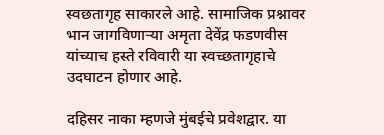स्वछतागृह साकारले आहे. सामाजिक प्रश्नावर भान जागविणाऱ्या अमृता देवेंद्र फडणवीस यांच्याच हस्ते रविवारी या स्वच्छतागृहाचे उदघाटन होणार आहे.

दहिसर नाका म्हणजे मुंबईचे प्रवेशद्वार. या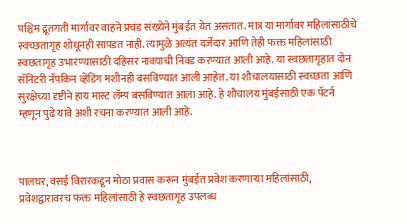पश्चिम द्रूतगती मार्गावर वाहने प्रचंड संख्येने मुंबईत येत असतात. मात्र या मार्गावर महिलांसाठीचे स्वच्छतागृह शोधूनही सापडत नाही. त्यामुळे अत्यंत दर्जेदार आणि तेही फक्त महिलांसाठी स्वछतागृह उभारण्यासाठी दहिसर नाक्याची निवड करण्यात आली आहे. या स्वछतागृहात दोन सॅनिटरी नॅपकिन व्हेंडिंग मशीनही बसविण्यात आली आहेत. या शौचालयासाठी स्वच्छता आणि सुरक्षेच्या दृष्टीने हाय मास्ट लॅम्प बसविण्यात आला आहे. हे शौचालय मुंबईसाठी एक पॅटर्न म्हणून पुढे यावे अशी रचना करण्यात आली आहे.



पालघर, वसई विरारकडून मोठा प्रवास करून मुंबईत प्रवेश करणाऱ्या महिलांसाठी, प्रवेशद्वारावरच फक्त महिलांसाठी हे स्वछतागृह उपलब्ध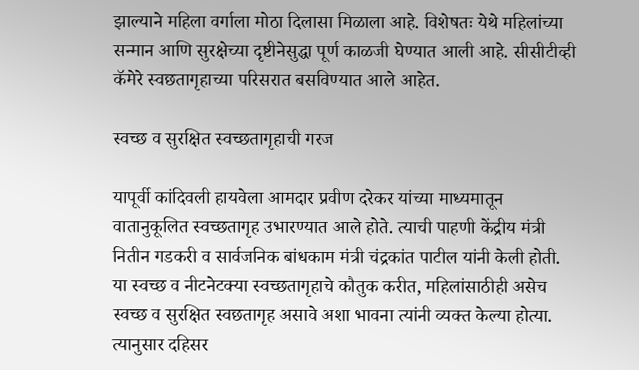झाल्याने महिला वर्गाला मोठा दिलासा मिळाला आहे. विशेषतः येथे महिलांच्या सन्मान आणि सुरक्षेच्या दृष्टीनेसुद्धा पूर्ण काळजी घेण्यात आली आहे. सीसीटीव्ही कॅमेरे स्वछतागृहाच्या परिसरात बसविण्यात आले आहेत.

स्वच्छ व सुरक्षित स्वच्छतागृहाची गरज

यापूर्वी कांदिवली हायवेला आमदार प्रवीण दरेकर यांच्या माध्यमातून वातानुकूलित स्वच्छतागृह उभारण्यात आले होते. त्याची पाहणी केंद्रीय मंत्री नितीन गडकरी व सार्वजनिक बांधकाम मंत्री चंद्रकांत पाटील यांनी केली होती. या स्वच्छ व नीटनेटक्या स्वच्छतागृहाचे कौतुक करीत, महिलांसाठीही असेच स्वच्छ व सुरक्षित स्वछतागृह असावे अशा भावना त्यांनी व्यक्त केल्या होत्या. त्यानुसार दहिसर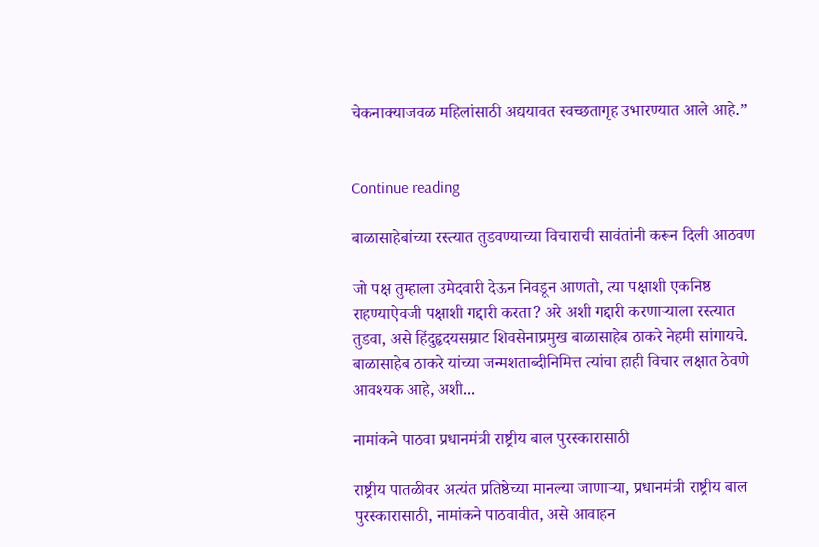चेकनाक्याजवळ महिलांसाठी अद्ययावत स्वच्छतागृह उभारण्यात आले आहे.”


Continue reading

बाळासाहेबांच्या रस्त्यात तुडवण्याच्या विचाराची सावंतांनी करून दिली आठवण

जो पक्ष तुम्हाला उमेदवारी देऊन निवडून आणतो, त्या पक्षाशी एकनिष्ठ राहण्याऐवजी पक्षाशी गद्दारी करता? अरे अशी गद्दारी करणाऱ्याला रस्त्यात तुडवा, असे हिंदुहृदयसम्राट शिवसेनाप्रमुख बाळासाहेब ठाकरे नेहमी सांगायचे. बाळासाहेब ठाकरे यांच्या जन्मशताब्दीनिमित्त त्यांचा हाही विचार लक्षात ठेवणे आवश्यक आहे, अशी...

नामांकने पाठवा प्रधानमंत्री राष्ट्रीय बाल पुरस्कारासाठी

राष्ट्रीय पातळीवर अत्यंत प्रतिष्ठेच्या मानल्या जाणाऱ्या, प्रधानमंत्री राष्ट्रीय बाल पुरस्कारासाठी, नामांकने पाठवावीत, असे आवाहन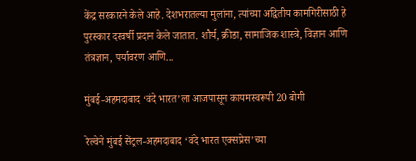केंद्र सरकारने केले आहे. देशभरातल्या मुलांना, त्यांच्या अद्वितीय कामगिरीसाठी हे पुरस्कार दरवर्षी प्रदान केले जातात. शौर्य, क्रीडा, सामाजिक शास्त्रे, विज्ञान आणि तंत्रज्ञान, पर्यावरण आणि...

मुंबई-अहमदाबाद ‘वंदे भारत’ला आजपासून कायमस्वरूपी 20 बोगी

रेल्वेने मुंबई सेंट्रल-अहमदाबाद ‘वंदे भारत एक्सप्रेस’च्या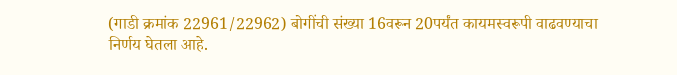(गाडी क्रमांक 22961/22962) बोगींची संख्या 16वरून 20पर्यंत कायमस्वरूपी वाढवण्याचा निर्णय घेतला आहे.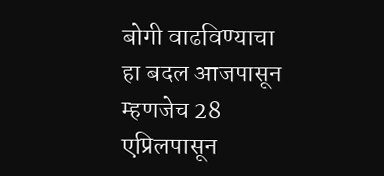बोगी वाढविण्‍याचा हा बदल आजपासून म्हणजेच 28 एप्रिलपासून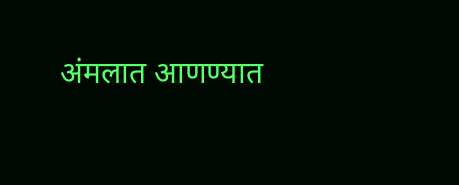अंमलात आणण्‍यात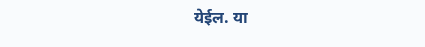येईल. या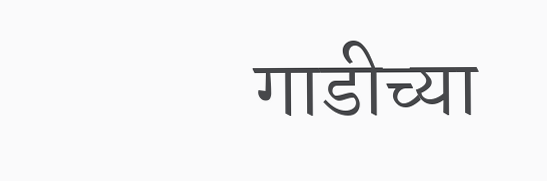गाडीच्या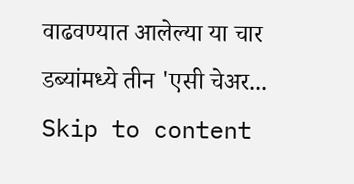वाढवण्यात आलेल्या या चार डब्यांमध्ये तीन 'एसी चेअर...
Skip to content